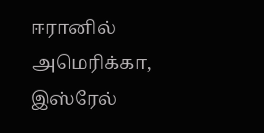ஈரானில் அமெரிக்கா, இஸ்ரேல்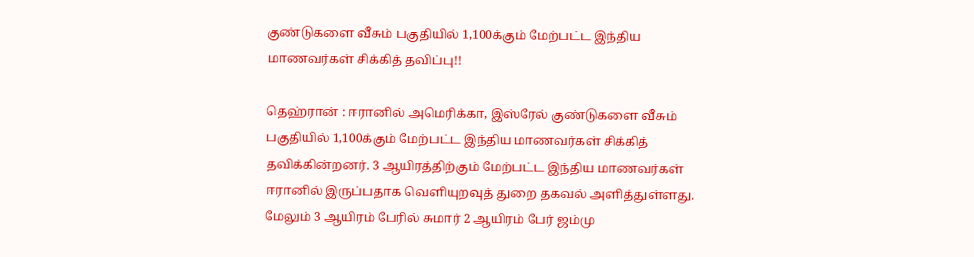குண்டுகளை வீசும் பகுதியில் 1,100க்கும் மேற்பட்ட இந்திய மாணவர்கள் சிக்கித் தவிப்பு!!

தெஹ்ரான் : ஈரானில் அமெரிக்கா, இஸ்ரேல் குண்டுகளை வீசும் பகுதியில் 1,100க்கும் மேற்பட்ட இந்திய மாணவர்கள் சிக்கித் தவிக்கின்றனர். 3 ஆயிரத்திற்கும் மேற்பட்ட இந்திய மாணவர்கள் ஈரானில் இருப்பதாக வெளியுறவுத் துறை தகவல் அளித்துள்ளது. மேலும் 3 ஆயிரம் பேரில் சுமார் 2 ஆயிரம் பேர் ஜம்மு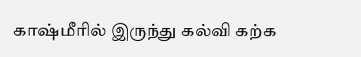காஷ்மீரில் இருந்து கல்வி கற்க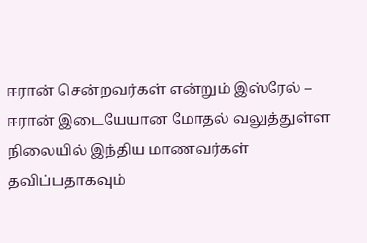ஈரான் சென்றவர்கள் என்றும் இஸ்ரேல் – ஈரான் இடையேயான மோதல் வலுத்துள்ள நிலையில் இந்திய மாணவர்கள் தவிப்பதாகவும்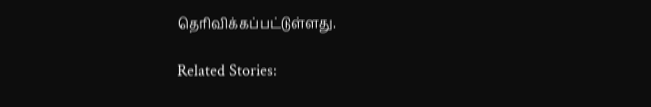தெரிவிக்கப்பட்டுள்ளது.

Related Stories: